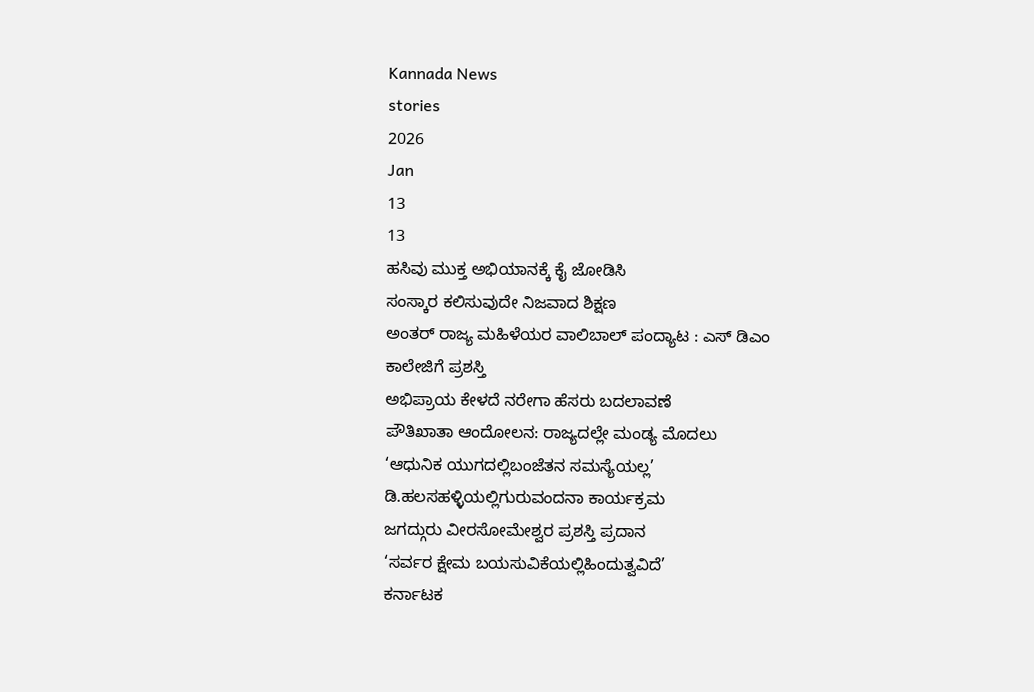Kannada News
stories
2026
Jan
13
13
ಹಸಿವು ಮುಕ್ತ ಅಭಿಯಾನಕ್ಕೆ ಕೈ ಜೋಡಿಸಿ
ಸಂಸ್ಕಾರ ಕಲಿಸುವುದೇ ನಿಜವಾದ ಶಿಕ್ಷಣ
ಅಂತರ್ ರಾಜ್ಯ ಮಹಿಳೆಯರ ವಾಲಿಬಾಲ್ ಪಂದ್ಯಾಟ : ಎಸ್ ಡಿಎಂ ಕಾಲೇಜಿಗೆ ಪ್ರಶಸ್ತಿ
ಅಭಿಪ್ರಾಯ ಕೇಳದೆ ನರೇಗಾ ಹೆಸರು ಬದಲಾವಣೆ
ಪೌತಿಖಾತಾ ಆಂದೋಲನ: ರಾಜ್ಯದಲ್ಲೇ ಮಂಡ್ಯ ಮೊದಲು
‘ಆಧುನಿಕ ಯುಗದಲ್ಲಿಬಂಜೆತನ ಸಮಸ್ಯೆಯಲ್ಲ’
ಡಿ.ಹಲಸಹಳ್ಳಿಯಲ್ಲಿಗುರುವಂದನಾ ಕಾರ್ಯಕ್ರಮ
ಜಗದ್ಗುರು ವೀರಸೋಮೇಶ್ವರ ಪ್ರಶಸ್ತಿ ಪ್ರದಾನ
‘ಸರ್ವರ ಕ್ಷೇಮ ಬಯಸುವಿಕೆಯಲ್ಲಿಹಿಂದುತ್ವವಿದೆ’
ಕರ್ನಾಟಕ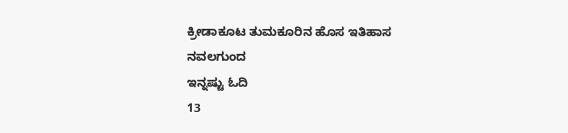ಕ್ರೀಡಾಕೂಟ ತುಮಕೂರಿನ ಹೊಸ ಇತಿಹಾಸ
ನವಲಗುಂದ
ಇನ್ನಷ್ಟು ಓದಿ
13